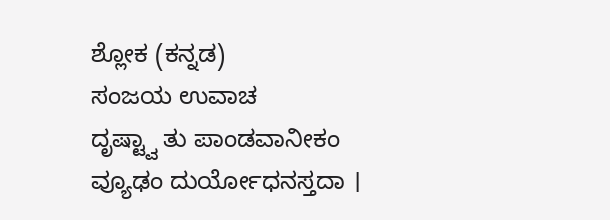ಶ್ಲೋಕ (ಕನ್ನಡ)
ಸಂಜಯ ಉವಾಚ
ದೃಷ್ಟ್ವಾ ತು ಪಾಂಡವಾನೀಕಂ ವ್ಯೂಢಂ ದುರ್ಯೋಧನಸ್ತದಾ ।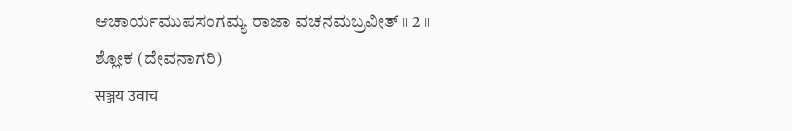ಆಚಾರ್ಯಮುಪಸಂಗಮ್ಯ ರಾಜಾ ವಚನಮಬ್ರವೀತ್ ॥ 2 ॥
ಶ್ಲೋಕ (ದೇವನಾಗರಿ)
सञ्जय उवाच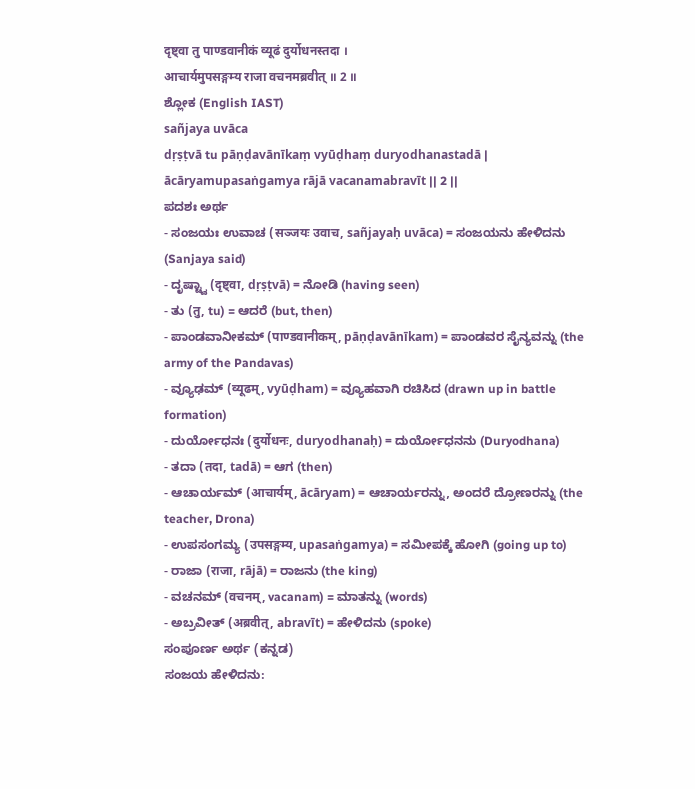दृष्ट्वा तु पाण्डवानीकं व्यूढं दुर्योधनस्तदा ।
आचार्यमुपसङ्गम्य राजा वचनमब्रवीत् ॥ 2 ॥
ಶ್ಲೋಕ (English IAST)
sañjaya uvāca
dṛṣṭvā tu pāṇḍavānīkaṃ vyūḍhaṃ duryodhanastadā |
ācāryamupasaṅgamya rājā vacanamabravīt || 2 ||
ಪದಶಃ ಅರ್ಥ
- ಸಂಜಯಃ ಉವಾಚ (सञ्जयः उवाच, sañjayaḥ uvāca) = ಸಂಜಯನು ಹೇಳಿದನು (Sanjaya said)
- ದೃಷ್ಟ್ವಾ (दृष्ट्वा, dṛṣṭvā) = ನೋಡಿ (having seen)
- ತು (तु, tu) = ಆದರೆ (but, then)
- ಪಾಂಡವಾನೀಕಮ್ (पाण्डवानीकम्, pāṇḍavānīkam) = ಪಾಂಡವರ ಸೈನ್ಯವನ್ನು (the army of the Pandavas)
- ವ್ಯೂಢಮ್ (व्यूढम्, vyūḍham) = ವ್ಯೂಹವಾಗಿ ರಚಿಸಿದ (drawn up in battle formation)
- ದುರ್ಯೋಧನಃ (दुर्योधनः, duryodhanaḥ) = ದುರ್ಯೋಧನನು (Duryodhana)
- ತದಾ (तदा, tadā) = ಆಗ (then)
- ಆಚಾರ್ಯಮ್ (आचार्यम्, ācāryam) = ಆಚಾರ್ಯರನ್ನು, ಅಂದರೆ ದ್ರೋಣರನ್ನು (the teacher, Drona)
- ಉಪಸಂಗಮ್ಯ (उपसङ्गम्य, upasaṅgamya) = ಸಮೀಪಕ್ಕೆ ಹೋಗಿ (going up to)
- ರಾಜಾ (राजा, rājā) = ರಾಜನು (the king)
- ವಚನಮ್ (वचनम्, vacanam) = ಮಾತನ್ನು (words)
- ಅಬ್ರವೀತ್ (अब्रवीत्, abravīt) = ಹೇಳಿದನು (spoke)
ಸಂಪೂರ್ಣ ಅರ್ಥ (ಕನ್ನಡ)
ಸಂಜಯ ಹೇಳಿದನು: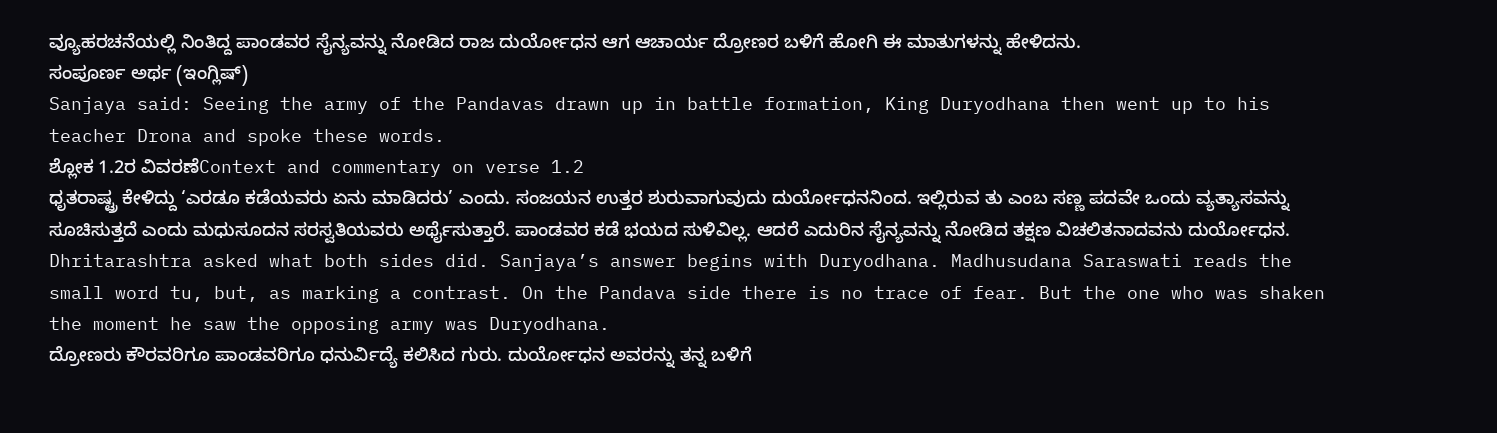ವ್ಯೂಹರಚನೆಯಲ್ಲಿ ನಿಂತಿದ್ದ ಪಾಂಡವರ ಸೈನ್ಯವನ್ನು ನೋಡಿದ ರಾಜ ದುರ್ಯೋಧನ ಆಗ ಆಚಾರ್ಯ ದ್ರೋಣರ ಬಳಿಗೆ ಹೋಗಿ ಈ ಮಾತುಗಳನ್ನು ಹೇಳಿದನು.
ಸಂಪೂರ್ಣ ಅರ್ಥ (ಇಂಗ್ಲಿಷ್)
Sanjaya said: Seeing the army of the Pandavas drawn up in battle formation, King Duryodhana then went up to his teacher Drona and spoke these words.
ಶ್ಲೋಕ 1.2ರ ವಿವರಣೆContext and commentary on verse 1.2
ಧೃತರಾಷ್ಟ್ರ ಕೇಳಿದ್ದು ‘ಎರಡೂ ಕಡೆಯವರು ಏನು ಮಾಡಿದರು’ ಎಂದು. ಸಂಜಯನ ಉತ್ತರ ಶುರುವಾಗುವುದು ದುರ್ಯೋಧನನಿಂದ. ಇಲ್ಲಿರುವ ತು ಎಂಬ ಸಣ್ಣ ಪದವೇ ಒಂದು ವ್ಯತ್ಯಾಸವನ್ನು ಸೂಚಿಸುತ್ತದೆ ಎಂದು ಮಧುಸೂದನ ಸರಸ್ವತಿಯವರು ಅರ್ಥೈಸುತ್ತಾರೆ. ಪಾಂಡವರ ಕಡೆ ಭಯದ ಸುಳಿವಿಲ್ಲ. ಆದರೆ ಎದುರಿನ ಸೈನ್ಯವನ್ನು ನೋಡಿದ ತಕ್ಷಣ ವಿಚಲಿತನಾದವನು ದುರ್ಯೋಧನ.
Dhritarashtra asked what both sides did. Sanjaya’s answer begins with Duryodhana. Madhusudana Saraswati reads the small word tu, but, as marking a contrast. On the Pandava side there is no trace of fear. But the one who was shaken the moment he saw the opposing army was Duryodhana.
ದ್ರೋಣರು ಕೌರವರಿಗೂ ಪಾಂಡವರಿಗೂ ಧನುರ್ವಿದ್ಯೆ ಕಲಿಸಿದ ಗುರು. ದುರ್ಯೋಧನ ಅವರನ್ನು ತನ್ನ ಬಳಿಗೆ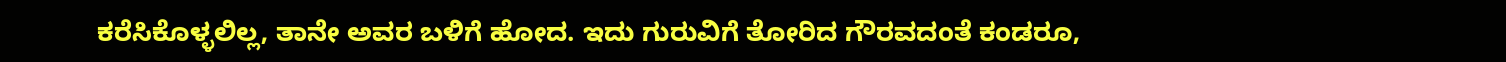ಕರೆಸಿಕೊಳ್ಳಲಿಲ್ಲ, ತಾನೇ ಅವರ ಬಳಿಗೆ ಹೋದ. ಇದು ಗುರುವಿಗೆ ತೋರಿದ ಗೌರವದಂತೆ ಕಂಡರೂ,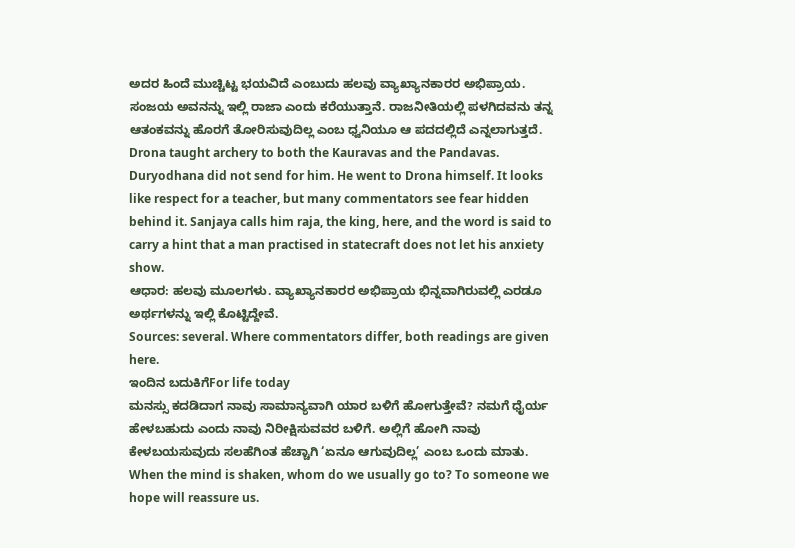ಅದರ ಹಿಂದೆ ಮುಚ್ಚಿಟ್ಟ ಭಯವಿದೆ ಎಂಬುದು ಹಲವು ವ್ಯಾಖ್ಯಾನಕಾರರ ಅಭಿಪ್ರಾಯ. ಸಂಜಯ ಅವನನ್ನು ಇಲ್ಲಿ ರಾಜಾ ಎಂದು ಕರೆಯುತ್ತಾನೆ. ರಾಜನೀತಿಯಲ್ಲಿ ಪಳಗಿದವನು ತನ್ನ ಆತಂಕವನ್ನು ಹೊರಗೆ ತೋರಿಸುವುದಿಲ್ಲ ಎಂಬ ಧ್ವನಿಯೂ ಆ ಪದದಲ್ಲಿದೆ ಎನ್ನಲಾಗುತ್ತದೆ.
Drona taught archery to both the Kauravas and the Pandavas. Duryodhana did not send for him. He went to Drona himself. It looks like respect for a teacher, but many commentators see fear hidden behind it. Sanjaya calls him raja, the king, here, and the word is said to carry a hint that a man practised in statecraft does not let his anxiety show.
ಆಧಾರ: ಹಲವು ಮೂಲಗಳು. ವ್ಯಾಖ್ಯಾನಕಾರರ ಅಭಿಪ್ರಾಯ ಭಿನ್ನವಾಗಿರುವಲ್ಲಿ ಎರಡೂ ಅರ್ಥಗಳನ್ನು ಇಲ್ಲಿ ಕೊಟ್ಟಿದ್ದೇವೆ.
Sources: several. Where commentators differ, both readings are given here.
ಇಂದಿನ ಬದುಕಿಗೆFor life today
ಮನಸ್ಸು ಕದಡಿದಾಗ ನಾವು ಸಾಮಾನ್ಯವಾಗಿ ಯಾರ ಬಳಿಗೆ ಹೋಗುತ್ತೇವೆ? ನಮಗೆ ಧೈರ್ಯ ಹೇಳಬಹುದು ಎಂದು ನಾವು ನಿರೀಕ್ಷಿಸುವವರ ಬಳಿಗೆ. ಅಲ್ಲಿಗೆ ಹೋಗಿ ನಾವು ಕೇಳಬಯಸುವುದು ಸಲಹೆಗಿಂತ ಹೆಚ್ಚಾಗಿ ‘ಏನೂ ಆಗುವುದಿಲ್ಲ’ ಎಂಬ ಒಂದು ಮಾತು.
When the mind is shaken, whom do we usually go to? To someone we hope will reassure us.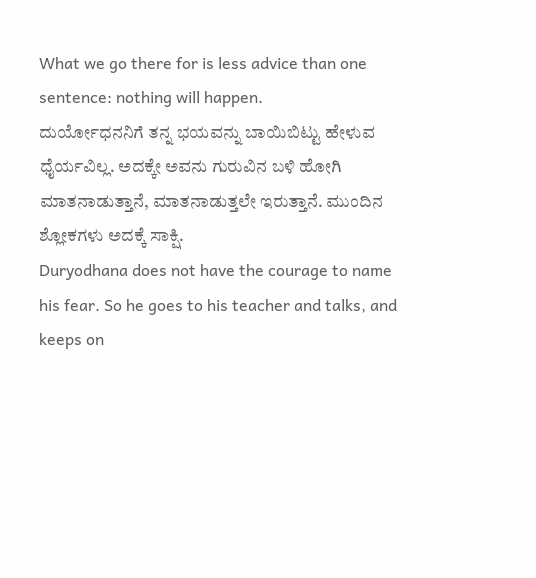What we go there for is less advice than one sentence: nothing will happen.
ದುರ್ಯೋಧನನಿಗೆ ತನ್ನ ಭಯವನ್ನು ಬಾಯಿಬಿಟ್ಟು ಹೇಳುವ ಧೈರ್ಯವಿಲ್ಲ. ಅದಕ್ಕೇ ಅವನು ಗುರುವಿನ ಬಳಿ ಹೋಗಿ ಮಾತನಾಡುತ್ತಾನೆ, ಮಾತನಾಡುತ್ತಲೇ ಇರುತ್ತಾನೆ. ಮುಂದಿನ ಶ್ಲೋಕಗಳು ಅದಕ್ಕೆ ಸಾಕ್ಷಿ.
Duryodhana does not have the courage to name his fear. So he goes to his teacher and talks, and keeps on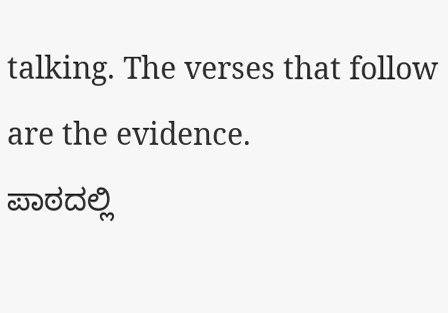talking. The verses that follow are the evidence.
ಪಾಠದಲ್ಲಿ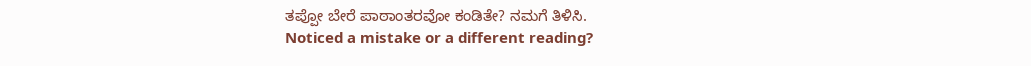ತಪ್ಪೋ ಬೇರೆ ಪಾಠಾಂತರವೋ ಕಂಡಿತೇ? ನಮಗೆ ತಿಳಿಸಿ.
Noticed a mistake or a different reading?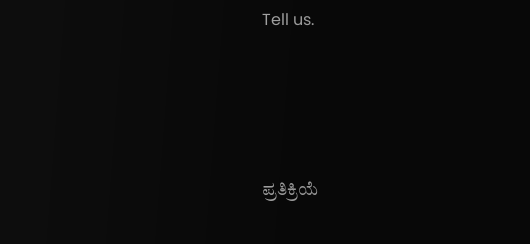Tell us.





ಪ್ರತಿಕ್ರಿಯೆ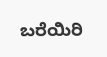ಬರೆಯಿರಿ